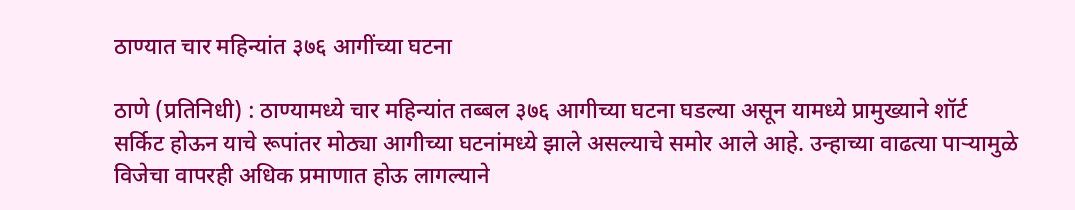ठाण्यात चार महिन्यांत ३७६ आगींच्या घटना

ठाणे (प्रतिनिधी) : ठाण्यामध्ये चार महिन्यांत तब्बल ३७६ आगीच्या घटना घडल्या असून यामध्ये प्रामुख्याने शॉर्ट सर्किट होऊन याचे रूपांतर मोठ्या आगीच्या घटनांमध्ये झाले असल्याचे समोर आले आहे. उन्हाच्या वाढत्या पाऱ्यामुळे विजेचा वापरही अधिक प्रमाणात होऊ लागल्याने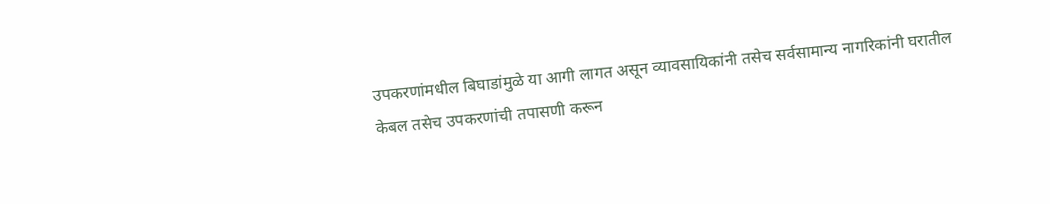उपकरणांमधील बिघाडांमुळे या आगी लागत असून व्यावसायिकांनी तसेच सर्वसामान्य नागरिकांनी घरातील केबल तसेच उपकरणांची तपासणी करून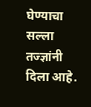घेण्याचा सल्ला तज्ज्ञांनी दिला आहे.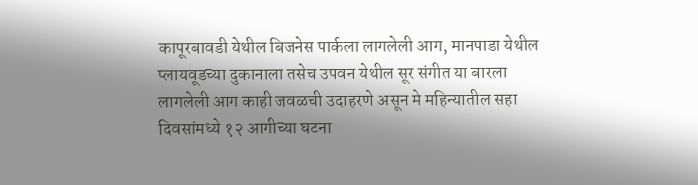कापूरबावडी येथील बिजनेस पार्कला लागलेली आग, मानपाडा येथील प्लायवूडच्या दुकानाला तसेच उपवन येथील सूर संगीत या बारला लागलेली आग काही जवळची उदाहरणे असून मे महिन्यातील सहा दिवसांमध्ये १२ आगीच्या घटना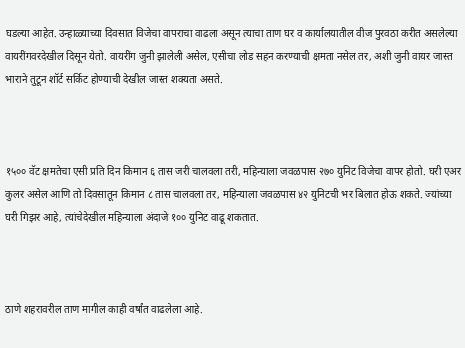घडल्या आहेत. उन्हाळ्याच्या दिवसात विजेचा वापराचा वाढला असून त्याचा ताण घर व कार्यालयातील वीज पुरवठा करीत असलेल्या वायरींगवरदेखील दिसून येतो. वायरींग जुनी झालेली असेल, एसीचा लोड सहन करण्याची क्षमता नसेल तर, अशी जुनी वायर जास्त भाराने तुटून शॉर्ट सर्किट होण्याची देखील जास्त शक्यता असते.



१५०० वॅट क्षमतेचा एसी प्रति दिन किमान ६ तास जरी चालवला तरी, महिन्याला जवळपास २७० युनिट विजेचा वापर होतो. घरी एअर कुलर असेल आणि तो दिवसातून किमान ८ तास चालवला तर, महिन्याला जवळपास ४२ युनिटची भर बिलात होऊ शकते. ज्यांच्या घरी गिझर आहे, त्यांचेदेखील महिन्याला अंदाजे १०० युनिट वाढू शकतात.



ठाणे शहरावरील ताण मागील काही वर्षांत वाढलेला आहे.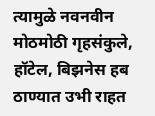त्यामुळे नवनवीन मोठमोठी गृहसंकुले, हॉटेल, बिझनेस हब ठाण्यात उभी राहत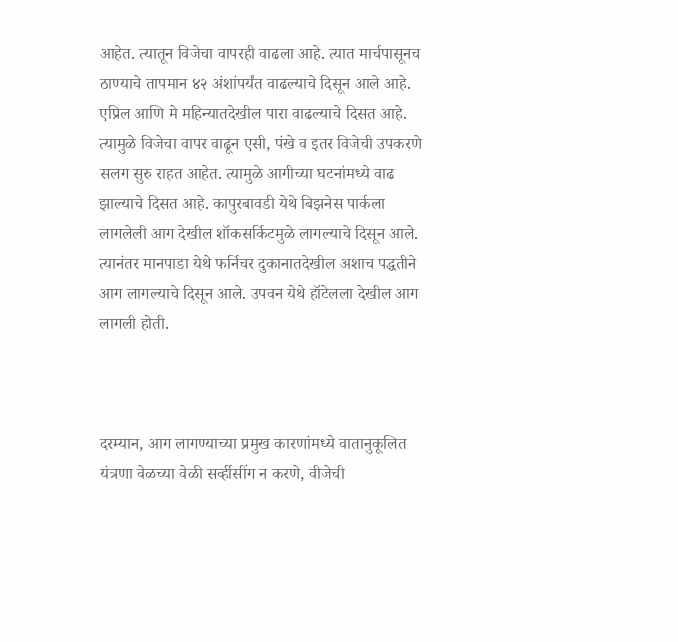आहेत. त्यातून विजेचा वापरही वाढला आहे. त्यात मार्चपासूनच ठाण्याचे तापमान ४२ अंशांपर्यंत वाढल्याचे दिसून आले आहे. एप्रिल आणि मे महिन्यातदेखील पारा वाढल्याचे दिसत आहे. त्यामुळे विजेचा वापर वाढून एसी, पंखे व इतर विजेची उपकरणे सलग सुरु राहत आहेत. त्यामुळे आगीच्या घटनांमध्ये वाढ झाल्याचे दिसत आहे. कापुरबावडी येथे बिझनेस पार्कला लागलेली आग देखील शॉकसर्किटमुळे लागल्याचे दिसून आले. त्यानंतर मानपाडा येथे फर्निचर दुकानातदेखील अशाच पद्धतीने आग लागल्याचे दिसून आले. उपवन येथे हॉटेलला देखील आग लागली होती.



दरम्यान, आग लागण्याच्या प्रमुख कारणांमध्ये वातानुकूलित यंत्रणा वेळच्या वेळी सर्व्हीसींग न करणे, वीजेची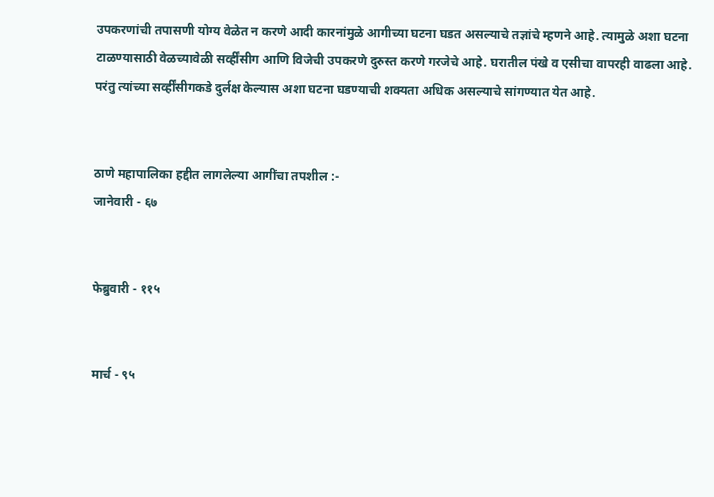उपकरणांची तपासणी योग्य वेळेत न करणे आदी कारनांमुळे आगीच्या घटना घडत असल्याचे तज्ञांचे म्हणने आहे. त्यामुळे अशा घटना टाळण्यासाठी वेळच्यावेळी सर्व्हींसीग आणि विजेची उपकरणे दुरुस्त करणे गरजेचे आहे. घरातील पंखे व एसीचा वापरही वाढला आहे. परंतु त्यांच्या सर्व्हींसीगकडे दुर्लक्ष केल्यास अशा घटना घडण्याची शक्यता अधिक असल्याचे सांगण्यात येत आहे.


ठाणे महापालिका हद्दीत लागलेल्या आगींचा तपशील :-
जानेवारी - ६७


फेब्रुवारी - ११५


मार्च - ९५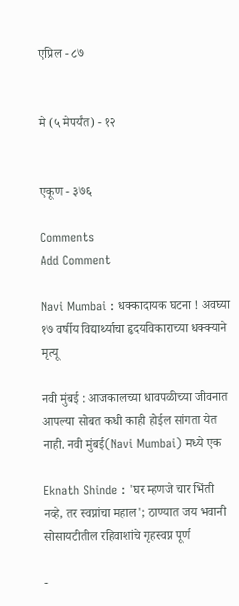एप्रिल - ८७


मे (५ मेपर्यंत) - १२


एकूण - ३७६

Comments
Add Comment

Navi Mumbai : धक्कादायक घटना ! अवघ्या १७ वर्षीय विद्यार्थ्याचा हृदयविकाराच्या धक्क्याने मृत्यू

नवी मुंबई : आजकालच्या धावपळीच्या जीवनात आपल्या सोबत कधी काही होईल सांगता येत नाही. नवी मुंबई(Navi Mumbai) मध्ये एक

Eknath Shinde : 'घर म्हणजे चार भिंती नव्हे, तर स्वप्नांचा महाल'; ठाण्यात जय भवानी सोसायटीतील रहिवाशांचे गृहस्वप्न पूर्ण

-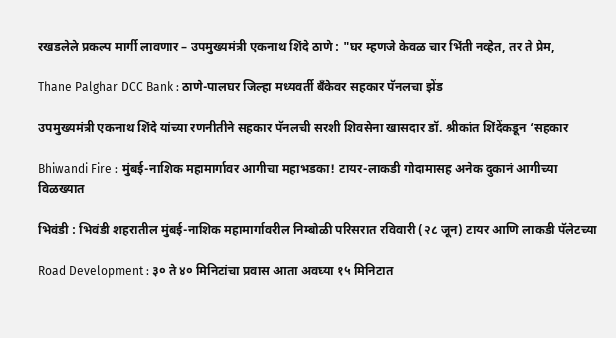रखडलेले प्रकल्प मार्गी लावणार – उपमुख्यमंत्री एकनाथ शिंदे ठाणे : "घर म्हणजे केवळ चार भिंती नव्हेत, तर ते प्रेम,

Thane Palghar DCC Bank : ठाणे-पालघर जिल्हा मध्यवर्ती बँकेवर सहकार पॅनलचा झेंड

उपमुख्यमंत्री एकनाथ शिंदे यांच्या रणनीतीने सहकार पॅनलची सरशी शिवसेना खासदार डॉ. श्रीकांत शिंदेंकडून ‘सहकार

Bhiwandi Fire : मुंबई-नाशिक महामार्गावर आगीचा महाभडका! टायर-लाकडी गोदामासह अनेक दुकानं आगीच्या विळख्यात

भिवंडी : भिवंडी शहरातील मुंबई-नाशिक महामार्गावरील निम्बोळी परिसरात रविवारी (२८ जून) टायर आणि लाकडी पॅलेटच्या

Road Development : ३० ते ४० मिनिटांचा प्रवास आता अवघ्या १५ मिनिटात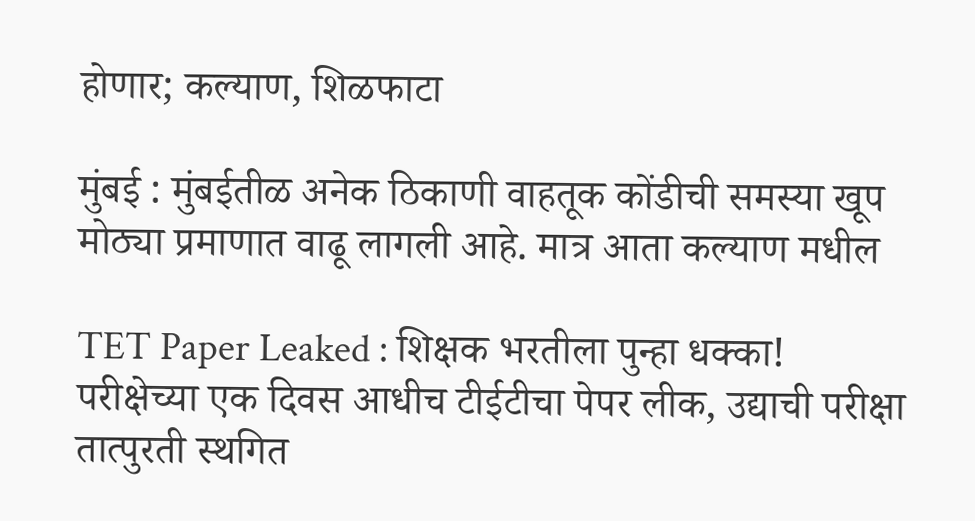होणार; कल्याण, शिळफाटा

मुंबई : मुंबईतीळ अनेक ठिकाणी वाहतूक कोंडीची समस्या खूप मोठ्या प्रमाणात वाढू लागली आहे. मात्र आता कल्याण मधील

TET Paper Leaked : शिक्षक भरतीला पुन्हा धक्का! परीक्षेच्या एक दिवस आधीच टीईटीचा पेपर लीक, उद्याची परीक्षा तात्पुरती स्थगित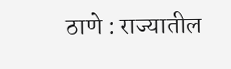ठाणे : राज्यातील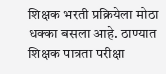शिक्षक भरती प्रक्रियेला मोठा धक्का बसला आहे. ठाण्यात शिक्षक पात्रता परीक्षा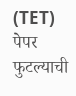(TET) पेपर फुटल्याची